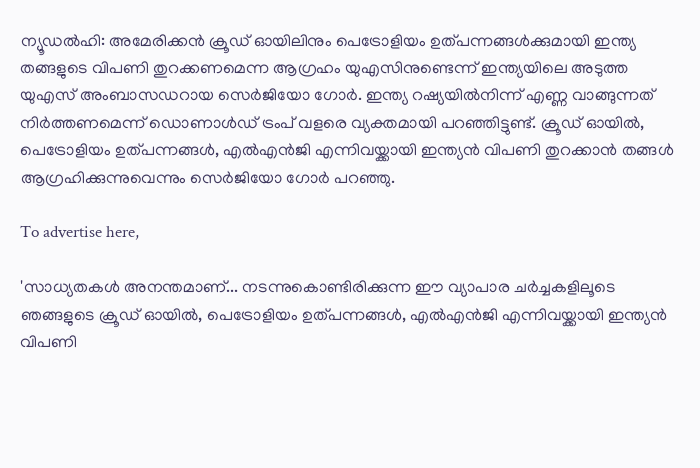ന്യൂഡല്‍ഹി: അമേരിക്കന്‍ ക്രൂഡ് ഓയിലിനും പെട്രോളിയം ഉത്പന്നങ്ങള്‍ക്കുമായി ഇന്ത്യ തങ്ങളുടെ വിപണി തുറക്കണമെന്ന ആഗ്രഹം യുഎസിനുണ്ടെന്ന് ഇന്ത്യയിലെ അടുത്ത യുഎസ് അംബാസഡറായ സെര്‍ജിയോ ഗോര്‍. ഇന്ത്യ റഷ്യയില്‍നിന്ന് എണ്ണ വാങ്ങുന്നത് നിര്‍ത്തണമെന്ന് ഡൊണാള്‍ഡ് ട്രംപ് വളരെ വ്യക്തമായി പറഞ്ഞിട്ടുണ്ട്. ക്രൂഡ് ഓയില്‍, പെട്രോളിയം ഉത്പന്നങ്ങള്‍, എല്‍എന്‍ജി എന്നിവയ്ക്കായി ഇന്ത്യന്‍ വിപണി തുറക്കാന്‍ തങ്ങള്‍ ആഗ്രഹിക്കുന്നുവെന്നും സെര്‍ജിയോ ഗോര്‍ പറഞ്ഞു.

To advertise here,

'സാധ്യതകള്‍ അനന്തമാണ്... നടന്നുകൊണ്ടിരിക്കുന്ന ഈ വ്യാപാര ചര്‍ച്ചകളിലൂടെ ഞങ്ങളുടെ ക്രൂഡ് ഓയില്‍, പെട്രോളിയം ഉത്പന്നങ്ങള്‍, എല്‍എന്‍ജി എന്നിവയ്ക്കായി ഇന്ത്യന്‍ വിപണി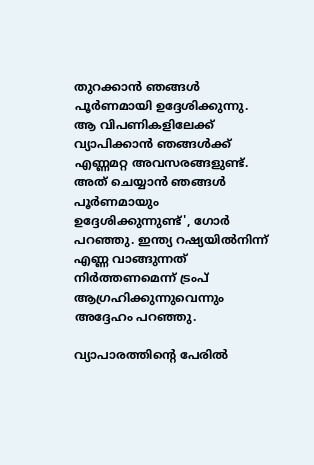തുറക്കാന്‍ ഞങ്ങള്‍ പൂര്‍ണമായി ഉദ്ദേശിക്കുന്നു. ആ വിപണികളിലേക്ക് വ്യാപിക്കാന്‍ ഞങ്ങള്‍ക്ക് എണ്ണമറ്റ അവസരങ്ങളുണ്ട്. അത് ചെയ്യാന്‍ ഞങ്ങള്‍ പൂര്‍ണമായും ഉദ്ദേശിക്കുന്നുണ്ട്', ഗോര്‍ പറഞ്ഞു. ഇന്ത്യ റഷ്യയില്‍നിന്ന് എണ്ണ വാങ്ങുന്നത് നിര്‍ത്തണമെന്ന് ട്രംപ് ആഗ്രഹിക്കുന്നുവെന്നും അദ്ദേഹം പറഞ്ഞു.

വ്യാപാരത്തിന്റെ പേരില്‍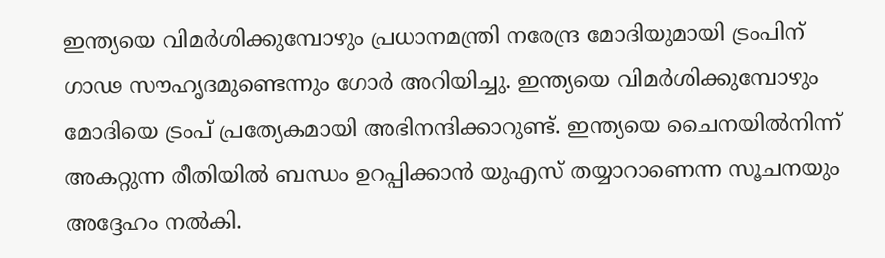ഇന്ത്യയെ വിമര്‍ശിക്കുമ്പോഴും പ്രധാനമന്ത്രി നരേന്ദ്ര മോദിയുമായി ട്രംപിന് ഗാഢ സൗഹൃദമുണ്ടെന്നും ഗോര്‍ അറിയിച്ചു. ഇന്ത്യയെ വിമര്‍ശിക്കുമ്പോഴും മോദിയെ ട്രംപ് പ്രത്യേകമായി അഭിനന്ദിക്കാറുണ്ട്. ഇന്ത്യയെ ചൈനയില്‍നിന്ന് അകറ്റുന്ന രീതിയില്‍ ബന്ധം ഉറപ്പിക്കാന്‍ യുഎസ് തയ്യാറാണെന്ന സൂചനയും അദ്ദേഹം നല്‍കി.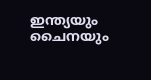ഇന്ത്യയും ചൈനയും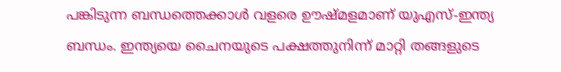പങ്കിടുന്ന ബന്ധത്തെക്കാള്‍ വളരെ ഊഷ്മളമാണ് യുഎസ്-ഇന്ത്യ ബന്ധം. ഇന്ത്യയെ ചൈനയുടെ പക്ഷത്തുനിന്ന് മാറ്റി തങ്ങളുടെ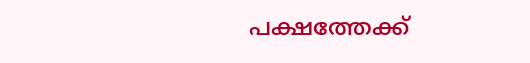പക്ഷത്തേക്ക്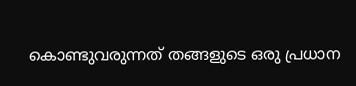കൊണ്ടുവരുന്നത് തങ്ങളുടെ ഒരു പ്രധാന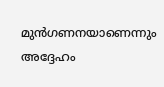മുന്‍ഗണനയാണെന്നും അദ്ദേഹം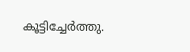കൂട്ടിച്ചേര്‍ത്തു.